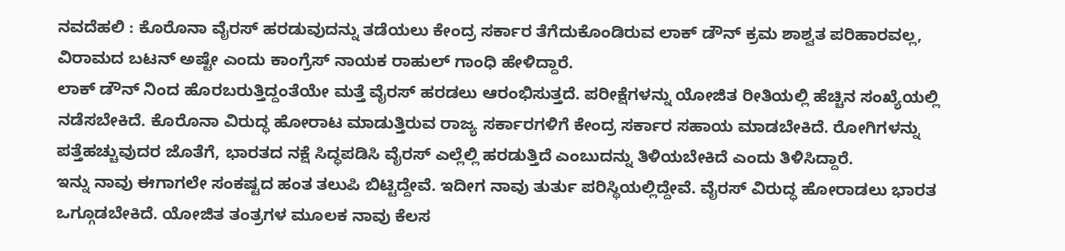ನವದೆಹಲಿ : ಕೊರೊನಾ ವೈರಸ್ ಹರಡುವುದನ್ನು ತಡೆಯಲು ಕೇಂದ್ರ ಸರ್ಕಾರ ತೆಗೆದುಕೊಂಡಿರುವ ಲಾಕ್ ಡೌನ್ ಕ್ರಮ ಶಾಶ್ವತ ಪರಿಹಾರವಲ್ಲ, ವಿರಾಮದ ಬಟನ್ ಅಷ್ಟೇ ಎಂದು ಕಾಂಗ್ರೆಸ್ ನಾಯಕ ರಾಹುಲ್ ಗಾಂಧಿ ಹೇಳಿದ್ದಾರೆ.
ಲಾಕ್ ಡೌನ್ ನಿಂದ ಹೊರಬರುತ್ತಿದ್ದಂತೆಯೇ ಮತ್ತೆ ವೈರಸ್ ಹರಡಲು ಆರಂಭಿಸುತ್ತದೆ. ಪರೀಕ್ಷೆಗಳನ್ನು ಯೋಜಿತ ರೀತಿಯಲ್ಲಿ ಹೆಚ್ಚಿನ ಸಂಖ್ಯೆಯಲ್ಲಿ ನಡೆಸಬೇಕಿದೆ. ಕೊರೊನಾ ವಿರುದ್ಧ ಹೋರಾಟ ಮಾಡುತ್ತಿರುವ ರಾಜ್ಯ ಸರ್ಕಾರಗಳಿಗೆ ಕೇಂದ್ರ ಸರ್ಕಾರ ಸಹಾಯ ಮಾಡಬೇಕಿದೆ. ರೋಗಿಗಳನ್ನು ಪತ್ತೆಹಚ್ಚುವುದರ ಜೊತೆಗೆ, ಭಾರತದ ನಕ್ಷೆ ಸಿದ್ಧಪಡಿಸಿ ವೈರಸ್ ಎಲ್ಲೆಲ್ಲಿ ಹರಡುತ್ತಿದೆ ಎಂಬುದನ್ನು ತಿಳಿಯಬೇಕಿದೆ ಎಂದು ತಿಳಿಸಿದ್ದಾರೆ.
ಇನ್ನು ನಾವು ಈಗಾಗಲೇ ಸಂಕಷ್ಟದ ಹಂತ ತಲುಪಿ ಬಿಟ್ಟಿದ್ದೇವೆ. ಇದೀಗ ನಾವು ತುರ್ತು ಪರಿಸ್ಥಿಯಲ್ಲಿದ್ದೇವೆ. ವೈರಸ್ ವಿರುದ್ಧ ಹೋರಾಡಲು ಭಾರತ ಒಗ್ಗೂಡಬೇಕಿದೆ. ಯೋಜಿತ ತಂತ್ರಗಳ ಮೂಲಕ ನಾವು ಕೆಲಸ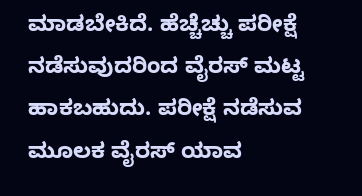ಮಾಡಬೇಕಿದೆ. ಹೆಚ್ಚೆಚ್ಚು ಪರೀಕ್ಷೆ ನಡೆಸುವುದರಿಂದ ವೈರಸ್ ಮಟ್ಟ ಹಾಕಬಹುದು. ಪರೀಕ್ಷೆ ನಡೆಸುವ ಮೂಲಕ ವೈರಸ್ ಯಾವ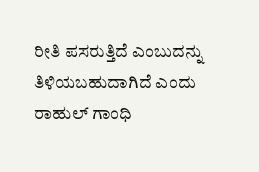ರೀತಿ ಪಸರುತ್ತಿದೆ ಎಂಬುದನ್ನು ತಿಳಿಯಬಹುದಾಗಿದೆ ಎಂದು ರಾಹುಲ್ ಗಾಂಧಿ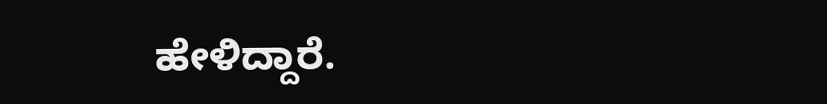ಹೇಳಿದ್ದಾರೆ.